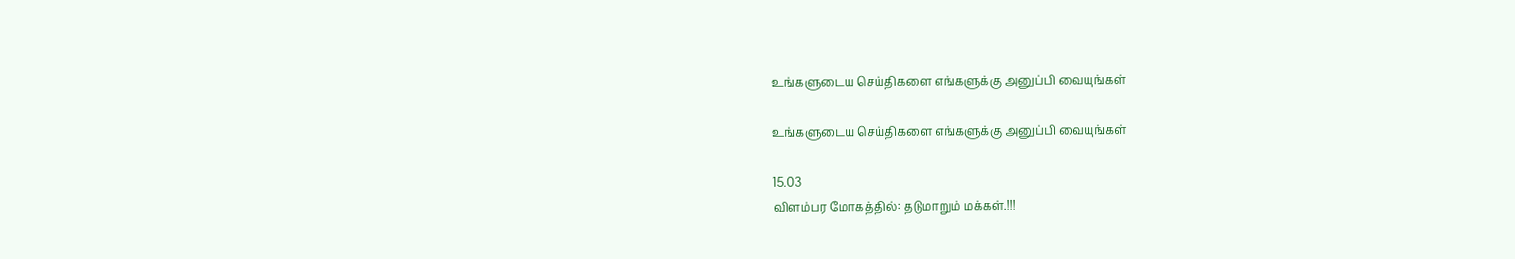உங்களுடைய செய்திகளை எங்களுக்கு அனுப்பி வையுங்கள்

உங்களுடைய செய்திகளை எங்களுக்கு அனுப்பி வையுங்கள்

15.03
விளம்பர மோகத்தில்: தடுமாறும் மக்கள்.!!!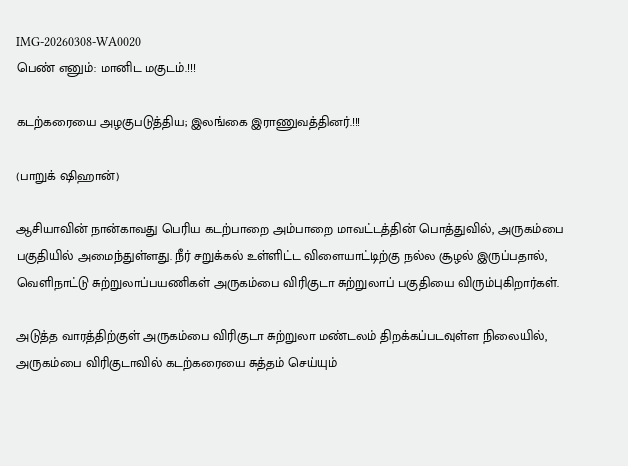IMG-20260308-WA0020
பெண் எனும்: மானிட மகுடம்.!!!

கடற்கரையை அழகுபடுத்திய; இலங்கை இராணுவத்தினர்.!!!

(பாறுக் ஷிஹான்)

ஆசியாவின் நான்காவது பெரிய கடற்பாறை அம்பாறை மாவட்டத்தின் பொத்துவில், அருகம்பை பகுதியில் அமைந்துள்ளது. நீர் சறுக்கல் உள்ளிட்ட விளையாட்டிற்கு நல்ல சூழல் இருப்பதால், வெளிநாட்டு சுற்றுலாப்பயணிகள் அருகம்பை விரிகுடா சுற்றுலாப் பகுதியை விரும்புகிறார்கள்.

அடுத்த வாரத்திற்குள் அருகம்பை விரிகுடா சுற்றுலா மண்டலம் திறக்கப்படவுள்ள நிலையில், அருகம்பை விரிகுடாவில் கடற்கரையை சுத்தம் செய்யும்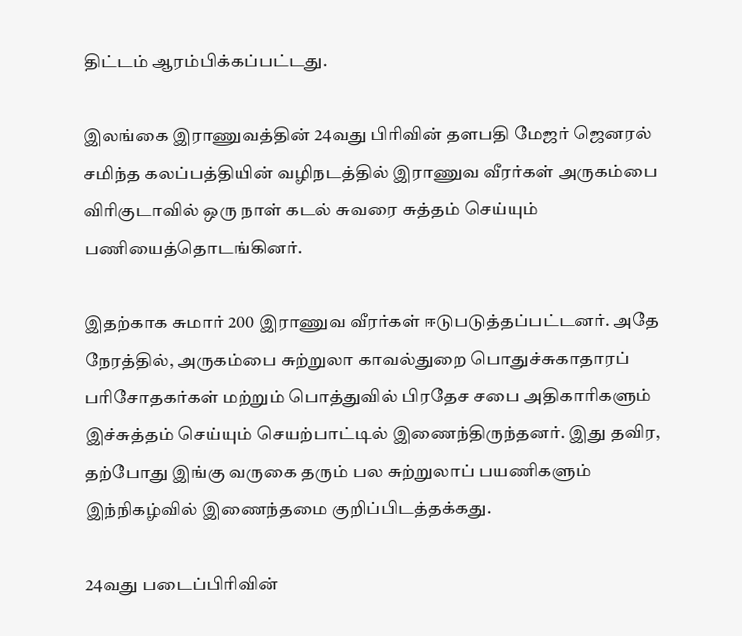திட்டம் ஆரம்பிக்கப்பட்டது.

இலங்கை இராணுவத்தின் 24வது பிரிவின் தளபதி மேஜர் ஜெனரல் சமிந்த கலப்பத்தியின் வழிநடத்தில் இராணுவ வீரர்கள் அருகம்பை விரிகுடாவில் ஒரு நாள் கடல் சுவரை சுத்தம் செய்யும் பணியைத்தொடங்கினர்.

இதற்காக சுமார் 200 இராணுவ வீரர்கள் ஈடுபடுத்தப்பட்டனர். அதே நேரத்தில், அருகம்பை சுற்றுலா காவல்துறை பொதுச்சுகாதாரப் பரிசோதகர்கள் மற்றும் பொத்துவில் பிரதேச சபை அதிகாரிகளும் இச்சுத்தம் செய்யும் செயற்பாட்டில் இணைந்திருந்தனர். இது தவிர, தற்போது இங்கு வருகை தரும் பல சுற்றுலாப் பயணிகளும் இந்நிகழ்வில் இணைந்தமை குறிப்பிடத்தக்கது.

24வது படைப்பிரிவின்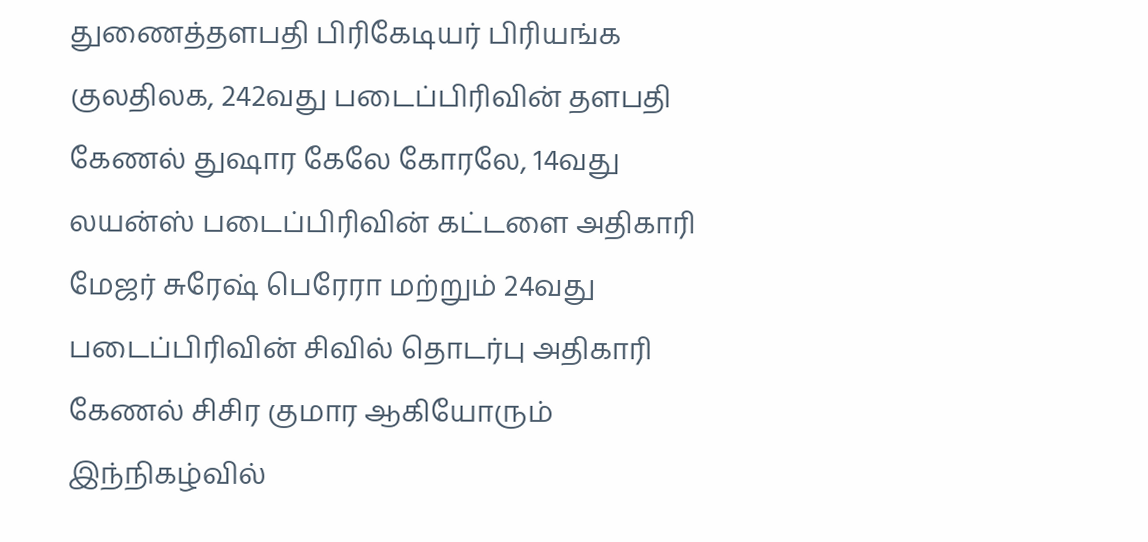துணைத்தளபதி பிரிகேடியர் பிரியங்க குலதிலக, 242வது படைப்பிரிவின் தளபதி கேணல் துஷார கேலே கோரலே, 14வது லயன்ஸ் படைப்பிரிவின் கட்டளை அதிகாரி மேஜர் சுரேஷ் பெரேரா மற்றும் 24வது படைப்பிரிவின் சிவில் தொடர்பு அதிகாரி கேணல் சிசிர குமார ஆகியோரும் இந்நிகழ்வில்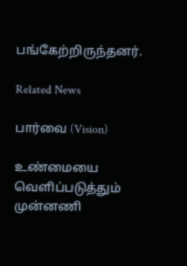பங்கேற்றிருந்தனர்.

Related News

பார்வை (Vision)

உண்மையை வெளிப்படுத்தும் முன்னணி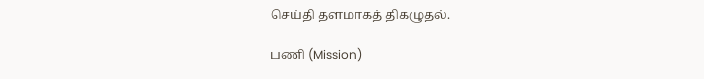செய்தி தளமாகத் திகழுதல்.

பணி (Mission)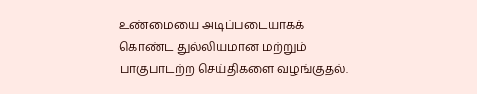உண்மையை அடிப்படையாகக் கொண்ட துல்லியமான மற்றும் பாகுபாடற்ற செய்திகளை வழங்குதல்.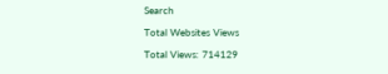Search

Total Websites Views

Total Views: 714129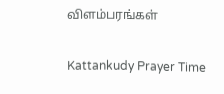விளம்பரங்கள்

Kattankudy Prayer Time